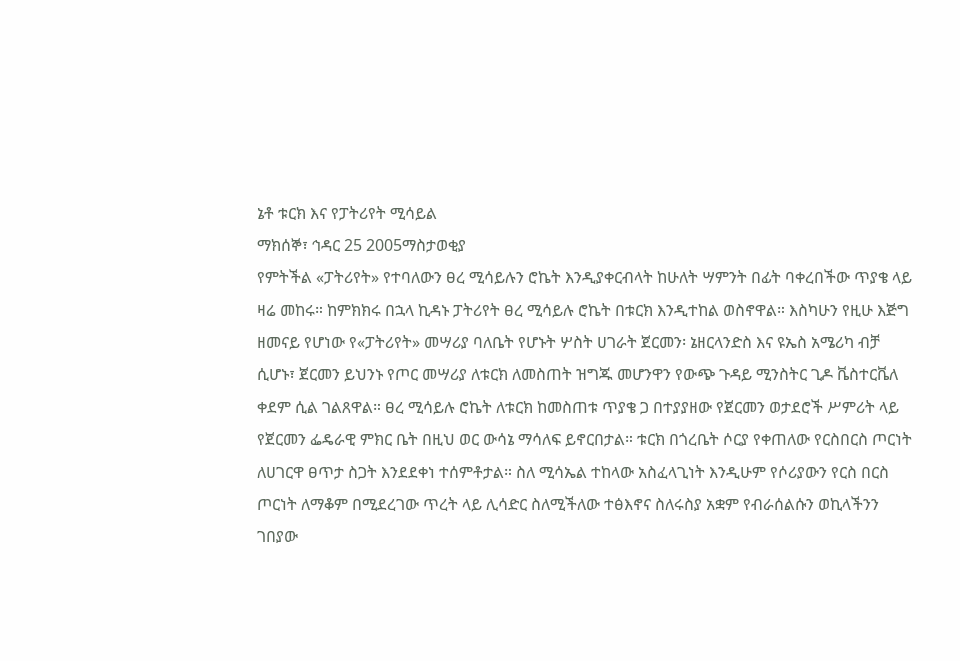ኔቶ ቱርክ እና የፓትሪየት ሚሳይል
ማክሰኞ፣ ኅዳር 25 2005ማስታወቂያ
የምትችል «ፓትሪየት» የተባለውን ፀረ ሚሳይሉን ሮኬት እንዲያቀርብላት ከሁለት ሣምንት በፊት ባቀረበችው ጥያቄ ላይ ዛሬ መከሩ። ከምክክሩ በኋላ ኪዳኑ ፓትሪየት ፀረ ሚሳይሉ ሮኬት በቱርክ እንዲተከል ወስኖዋል። እስካሁን የዚሁ እጅግ ዘመናይ የሆነው የ«ፓትሪየት» መሣሪያ ባለቤት የሆኑት ሦስት ሀገራት ጀርመን፡ ኔዘርላንድስ እና ዩኤስ አሜሪካ ብቻ ሲሆኑ፣ ጀርመን ይህንኑ የጦር መሣሪያ ለቱርክ ለመስጠት ዝግጁ መሆንዋን የውጭ ጉዳይ ሚንስትር ጊዶ ቬስተርቬለ ቀደም ሲል ገልጸዋል። ፀረ ሚሳይሉ ሮኬት ለቱርክ ከመስጠቱ ጥያቄ ጋ በተያያዘው የጀርመን ወታደሮች ሥምሪት ላይ የጀርመን ፌዴራዊ ምክር ቤት በዚህ ወር ውሳኔ ማሳለፍ ይኖርበታል። ቱርክ በጎረቤት ሶርያ የቀጠለው የርስበርስ ጦርነት ለሀገርዋ ፀጥታ ስጋት እንደደቀነ ተሰምቶታል። ስለ ሚሳኤል ተከላው አስፈላጊነት እንዲሁም የሶሪያውን የርስ በርስ ጦርነት ለማቆም በሚደረገው ጥረት ላይ ሊሳድር ስለሚችለው ተፅእኖና ስለሩስያ አቋም የብራሰልሱን ወኪላችንን ገበያው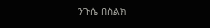ንጉሴ በስልክ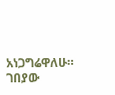አነጋግሬዋለሁ።
ገበያው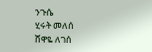ንጉሴ
ሂሩት መለሰ
ሸዋዬ ለገሰ